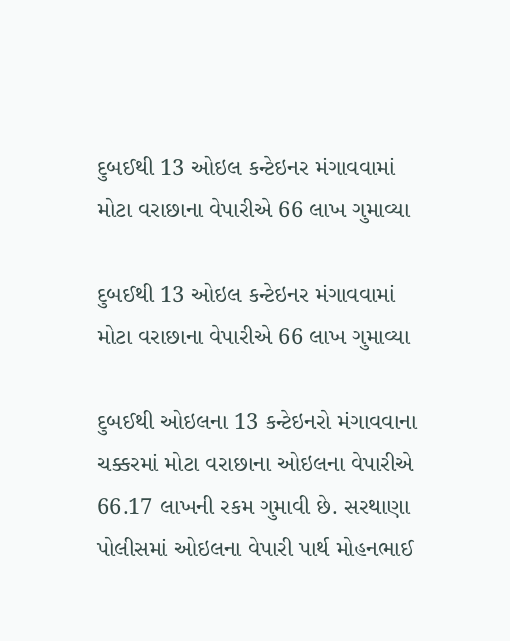દુબઈથી 13 ઓઇલ કન્ટેઇનર મંગાવવામાં મોટા વરાછાના વેપારીએ 66 લાખ ગુમાવ્યા

દુબઈથી 13 ઓઇલ કન્ટેઇનર મંગાવવામાં મોટા વરાછાના વેપારીએ 66 લાખ ગુમાવ્યા

દુબઈથી ઓઇલના 13 કન્ટેઇનરો મંગાવવાના ચક્કરમાં મોટા વરાછાના ઓઇલના વેપારીએ 66.17 લાખની રકમ ગુમાવી છે. સરથાણા પોલીસમાં ઓઇલના વેપારી પાર્થ મોહનભાઈ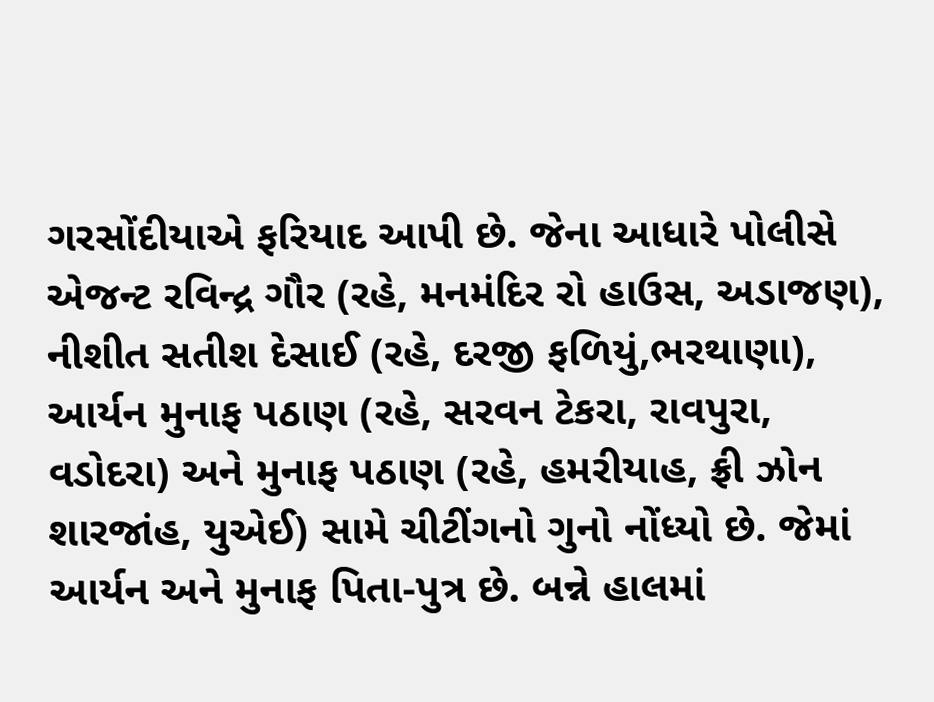ગરસોંદીયાએ ફરિયાદ આપી છે. જેના આધારે પોલીસે એજન્ટ રવિન્દ્ર ગૌર (રહે, મનમંદિર રો હાઉસ, અડાજણ), નીશીત સતીશ દેસાઈ (રહે, દરજી ફળિયું,ભરથાણા), આર્યન મુનાફ પઠાણ (રહે, સરવન ટેકરા, રાવપુરા, વડોદરા) અને મુનાફ પઠાણ (રહે, હમરીયાહ, ફ્રી ઝોન શારજાંહ, યુએઈ) સામે ચીટીંગનો ગુનો નોંધ્યો છે. જેમાં આર્યન અને મુનાફ પિતા-પુત્ર છે. બન્ને હાલમાં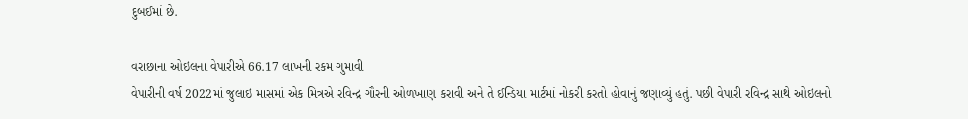દુબઈમાં છે.

વરાછાના ઓઇલના વેપારીએ 66.17 લાખની રકમ ગુમાવી
વેપારીની વર્ષ 2022માં જુલાઇ માસમાં એક મિત્રએ રવિન્દ્ર ગૌરની ઓળખાણ કરાવી અને તે ઈન્ડિયા માર્ટમાં નોકરી કરતો હોવાનું જણાવ્યું હતું. પછી વેપારી રવિન્દ્ર સાથે ઓઇલનો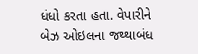ધંધો કરતા હતા. વેપારીને બેઝ ઓઇલના જથ્થાબંધ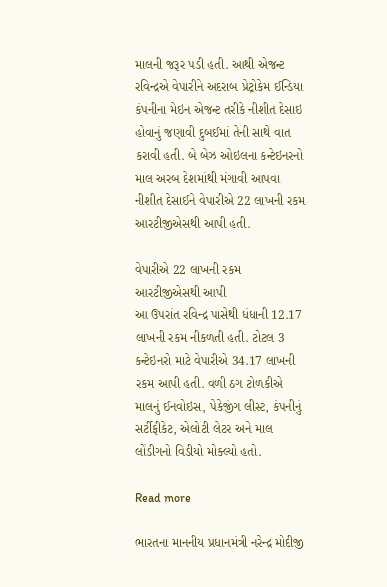માલની જરૂર પડી હતી. આથી એજન્ટ રવિન્દ્રએ વેપારીને અદરાબ પ્રેટ્રોકેમ ઈન્ડિયા કંપનીના મેઇન એજન્ટ તરીકે નીશીત દેસાઇ હોવાનું જણાવી દુબઈમાં તેની સાથે વાત કરાવી હતી. બે બેઝ ઓઇલના કન્ટેઇનરનો માલ અરબ દેશમાંથી મંગાવી આપવા નીશીત દેસાઈને વેપારીએ 22 લાખની રકમ આરટીજીએસથી આપી હતી.

વેપારીએ 22 લાખની રકમ આરટીજીએસથી આપી
આ ઉપરાંત રવિન્દ્ર પાસેથી ધંધાની 12.17 લાખની રકમ નીકળતી હતી. ટોટલ 3 કન્ટેઇનરો માટે વેપારીએ 34.17 લાખની રકમ આપી હતી. વળી ઠગ ટોળકીએ માલનું ઈનવોઇસ, પેકેજીંગ લીસ્ટ, કંપનીનું સર્ટીફીકેટ, એલોટી લેટર અને માલ લોંડીગનો વિડીયો મોક્લ્યો હતો.

Read more

ભારતના માનનીય પ્રધાનમંત્રી નરેન્દ્ર મોદીજી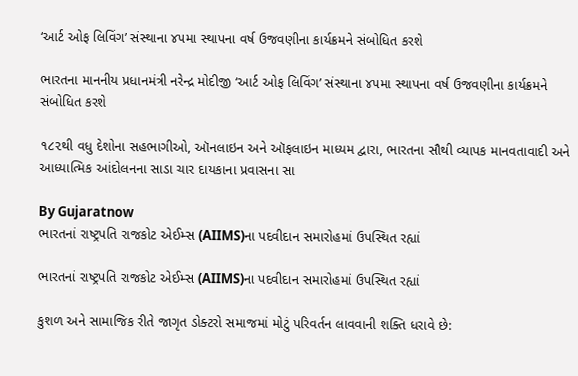‘આર્ટ ઓફ લિવિંગ’ સંસ્થાના ૪૫મા સ્થાપના વર્ષ ઉજવણીના કાર્યક્રમને સંબોધિત કરશે

ભારતના માનનીય પ્રધાનમંત્રી નરેન્દ્ર મોદીજી ‘આર્ટ ઓફ લિવિંગ’ સંસ્થાના ૪૫મા સ્થાપના વર્ષ ઉજવણીના કાર્યક્રમને સંબોધિત કરશે

૧૮૨થી વધુ દેશોના સહભાગીઓ, ઑનલાઇન અને ઑફલાઇન માધ્યમ દ્વારા, ભારતના સૌથી વ્યાપક માનવતાવાદી અને આધ્યાત્મિક આંદોલનના સાડા ચાર દાયકાના પ્રવાસના સા

By Gujaratnow
ભારતનાં રાષ્ટ્રપતિ રાજકોટ એઈમ્સ (AIIMS)ના પદવીદાન સમારોહમાં ઉપસ્થિત રહ્યાં

ભારતનાં રાષ્ટ્રપતિ રાજકોટ એઈમ્સ (AIIMS)ના પદવીદાન સમારોહમાં ઉપસ્થિત રહ્યાં

કુશળ અને સામાજિક રીતે જાગૃત ડોક્ટરો સમાજમાં મોટું પરિવર્તન લાવવાની શક્તિ ધરાવે છે: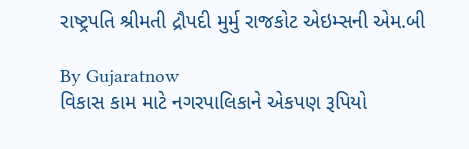રાષ્ટ્રપતિ શ્રીમતી દ્રૌપદી મુર્મુ રાજકોટ એઇમ્સની એમ.બી

By Gujaratnow
વિકાસ કામ માટે નગરપાલિકાને એકપણ રૂપિયો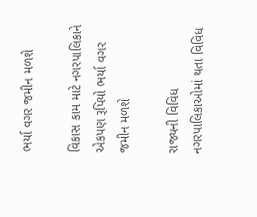ભર્યા વગર જમીન મળશે

વિકાસ કામ માટે નગરપાલિકાને એકપણ રૂપિયો ભર્યા વગર જમીન મળશે

રાજ્યની વિવિધ નગરપાલિકાઓમાં થતા વિવિધ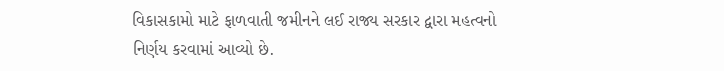વિકાસકામો માટે ફાળવાતી જમીનને લઈ રાજ્ય સરકાર દ્વારા મહત્વનો નિર્ણય કરવામાં આવ્યો છે.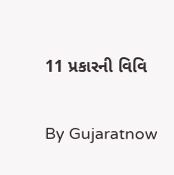11 પ્રકારની વિવિ

By Gujaratnow